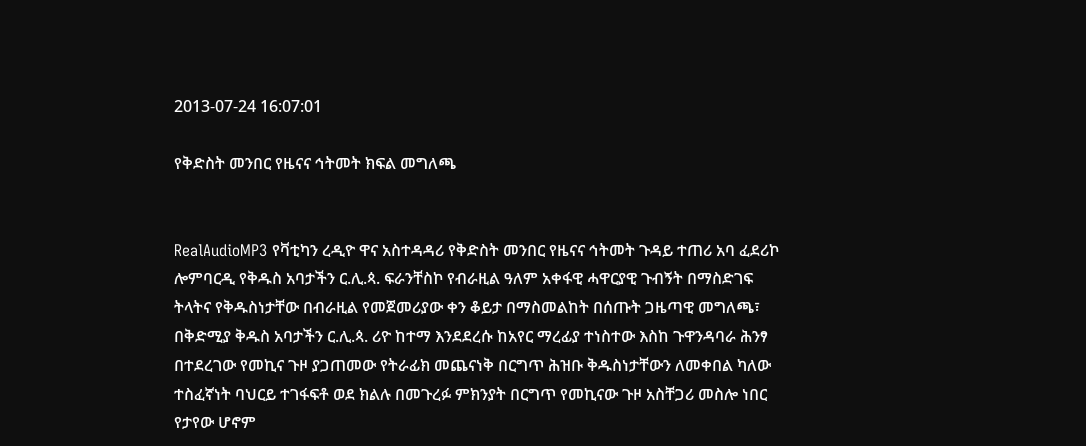2013-07-24 16:07:01

የቅድስት መንበር የዜናና ኅትመት ክፍል መግለጫ


RealAudioMP3 የቫቲካን ረዲዮ ዋና አስተዳዳሪ የቅድስት መንበር የዜናና ኅትመት ጉዳይ ተጠሪ አባ ፈደሪኮ ሎምባርዲ የቅዱስ አባታችን ር.ሊ.ጳ. ፍራንቸስኮ የብራዚል ዓለም አቀፋዊ ሓዋርያዊ ጉብኝት በማስድገፍ ትላትና የቅዱስነታቸው በብራዚል የመጀመሪያው ቀን ቆይታ በማስመልከት በሰጡት ጋዜጣዊ መግለጫ፣ በቅድሚያ ቅዱስ አባታችን ር.ሊ.ጳ. ሪዮ ከተማ እንደደረሱ ከአየር ማረፊያ ተነስተው እስከ ጉዋንዳባራ ሕንፃ በተደረገው የመኪና ጉዞ ያጋጠመው የትራፊክ መጨናነቅ በርግጥ ሕዝቡ ቅዱስነታቸውን ለመቀበል ካለው ተስፈኛነት ባህርይ ተገፋፍቶ ወደ ክልሉ በመጉረፉ ምክንያት በርግጥ የመኪናው ጉዞ አስቸጋሪ መስሎ ነበር የታየው ሆኖም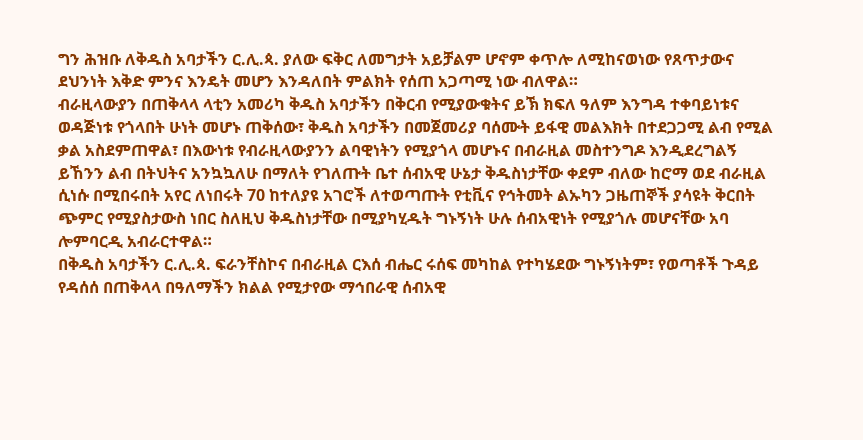ግን ሕዝቡ ለቅዱስ አባታችን ር.ሊ.ጳ. ያለው ፍቅር ለመግታት አይቻልም ሆኖም ቀጥሎ ለሚከናወነው የጸጥታውና ደህንነት እቅድ ምንና እንዴት መሆን እንዳለበት ምልክት የሰጠ አጋጣሚ ነው ብለዋል።
ብራዚላውያን በጠቅላላ ላቲን አመሪካ ቅዱስ አባታችን በቅርብ የሚያውቁትና ይኽ ክፍለ ዓለም እንግዳ ተቀባይነቱና ወዳጅነቱ የጎላበት ሁነት መሆኑ ጠቅሰው፣ ቅዱስ አባታችን በመጀመሪያ ባሰሙት ይፋዊ መልእክት በተደጋጋሚ ልብ የሚል ቃል አስደምጠዋል፣ በእውነቱ የብራዚላውያንን ልባዊነትን የሚያጎላ መሆኑና በብራዚል መስተንግዶ እንዲደረግልኝ ይኸንን ልብ በትህትና አንኳኳለሁ በማለት የገለጡት ቤተ ሰብአዊ ሁኔታ ቅዱስነታቸው ቀደም ብለው ከሮማ ወደ ብራዚል ሲነሱ በሚበሩበት አየር ለነበሩት 70 ከተለያዩ አገሮች ለተወጣጡት የቲቪና የኅትመት ልኡካን ጋዜጠኞች ያሳዩት ቅርበት ጭምር የሚያስታውስ ነበር ስለዚህ ቅዱስነታቸው በሚያካሂዱት ግኑኝነት ሁሉ ሰብአዊነት የሚያጎሉ መሆናቸው አባ ሎምባርዲ አብራርተዋል።
በቅዱስ አባታችን ር.ሊ.ጳ. ፍራንቸስኮና በብራዚል ርእሰ ብሔር ሩሰፍ መካከል የተካሄደው ግኑኝነትም፣ የወጣቶች ጉዳይ የዳሰሰ በጠቅላላ በዓለማችን ክልል የሚታየው ማኅበራዊ ሰብአዊ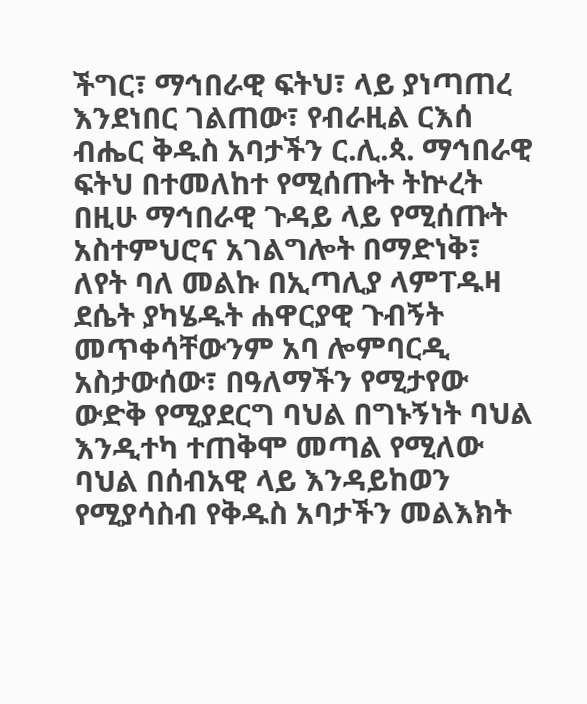ችግር፣ ማኅበራዊ ፍትህ፣ ላይ ያነጣጠረ እንደነበር ገልጠው፣ የብራዚል ርእሰ ብሔር ቅዱስ አባታችን ር.ሊ.ጳ. ማኅበራዊ ፍትህ በተመለከተ የሚሰጡት ትኵረት በዚሁ ማኅበራዊ ጉዳይ ላይ የሚሰጡት አስተምህሮና አገልግሎት በማድነቅ፣ ለየት ባለ መልኩ በኢጣሊያ ላምፐዱዛ ደሴት ያካሄዱት ሐዋርያዊ ጉብኝት መጥቀሳቸውንም አባ ሎምባርዲ አስታውሰው፣ በዓለማችን የሚታየው ውድቅ የሚያደርግ ባህል በግኑኝነት ባህል እንዲተካ ተጠቅሞ መጣል የሚለው ባህል በሰብአዊ ላይ እንዳይከወን የሚያሳስብ የቅዱስ አባታችን መልእክት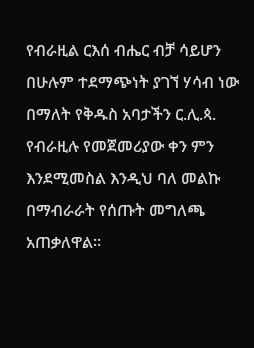የብራዚል ርእሰ ብሔር ብቻ ሳይሆን በሁሉም ተደማጭነት ያገኘ ሃሳብ ነው በማለት የቅዱስ አባታችን ር.ሊ.ጳ. የብራዚሉ የመጀመሪያው ቀን ምን እንደሚመስል እንዲህ ባለ መልኩ በማብራራት የሰጡት መግለጫ አጠቃለዋል።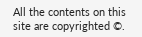All the contents on this site are copyrighted ©.